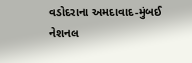વડોદરાના અમદાવાદ-મુંબઈ નેશનલ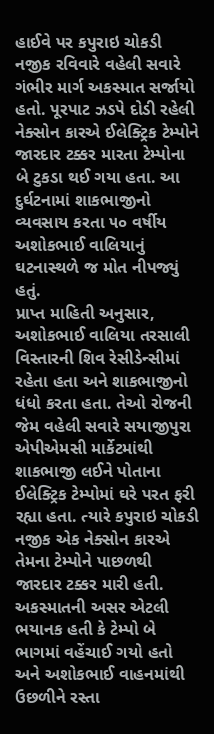હાઈવે પર કપુરાઇ ચોકડી નજીક રવિવારે વહેલી સવારે ગંભીર માર્ગ અકસ્માત સર્જાયો હતો. પૂરપાટ ઝડપે દોડી રહેલી નેક્સોન કારએ ઈલેક્ટ્રિક ટેમ્પોને જારદાર ટક્કર મારતા ટેમ્પોના બે ટુકડા થઈ ગયા હતા. આ દુર્ઘટનામાં શાકભાજીનો વ્યવસાય કરતા ૫૦ વર્ષીય અશોકભાઈ વાલિયાનું ઘટનાસ્થળે જ મોત નીપજ્યું હતું.
પ્રાપ્ત માહિતી અનુસાર, અશોકભાઈ વાલિયા તરસાલી વિસ્તારની શિવ રેસીડેન્સીમાં રહેતા હતા અને શાકભાજીનો ધંધો કરતા હતા. તેઓ રોજની જેમ વહેલી સવારે સયાજીપુરા એપીએમસી માર્કેટમાંથી શાકભાજી લઈને પોતાના ઈલેક્ટ્રિક ટેમ્પોમાં ઘરે પરત ફરી રહ્યા હતા. ત્યારે કપુરાઇ ચોકડી નજીક એક નેક્સોન કારએ તેમના ટેમ્પોને પાછળથી જારદાર ટક્કર મારી હતી. અકસ્માતની અસર એટલી ભયાનક હતી કે ટેમ્પો બે ભાગમાં વહેંચાઈ ગયો હતો અને અશોકભાઈ વાહનમાંથી ઉછળીને રસ્તા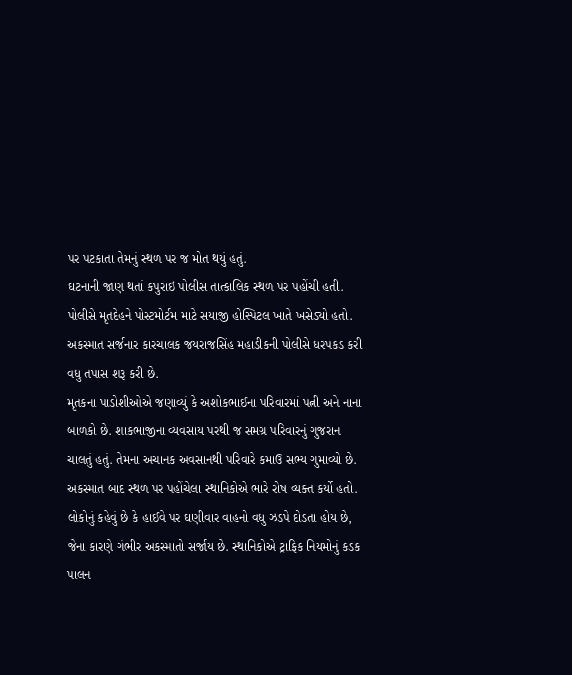પર પટકાતા તેમનું સ્થળ પર જ મોત થયું હતું.
ઘટનાની જાણ થતાં કપુરાઇ પોલીસ તાત્કાલિક સ્થળ પર પહોંચી હતી. પોલીસે મૃતદેહને પોસ્ટમોર્ટમ માટે સયાજી હોસ્પિટલ ખાતે ખસેડ્યો હતો. અકસ્માત સર્જનાર કારચાલક જયરાજસિંહ મહાડીકની પોલીસે ધરપકડ કરી વધુ તપાસ શરૂ કરી છે.
મૃતકના પાડોશીઓએ જણાવ્યું કે અશોકભાઈના પરિવારમાં પત્ની અને નાના બાળકો છે. શાકભાજીના વ્યવસાય પરથી જ સમગ્ર પરિવારનું ગુજરાન ચાલતું હતું. તેમના અચાનક અવસાનથી પરિવારે કમાઉ સભ્ય ગુમાવ્યો છે.
અકસ્માત બાદ સ્થળ પર પહોંચેલા સ્થાનિકોએ ભારે રોષ વ્યક્ત કર્યો હતો. લોકોનું કહેવું છે કે હાઈવે પર ઘણીવાર વાહનો વધુ ઝડપે દોડતા હોય છે, જેના કારણે ગંભીર અકસ્માતો સર્જાય છે. સ્થાનિકોએ ટ્રાફિક નિયમોનું કડક પાલન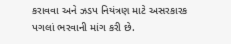કરાવવા અને ઝડપ નિયંત્રણ માટે અસરકારક પગલાં ભરવાની માંગ કરી છે.